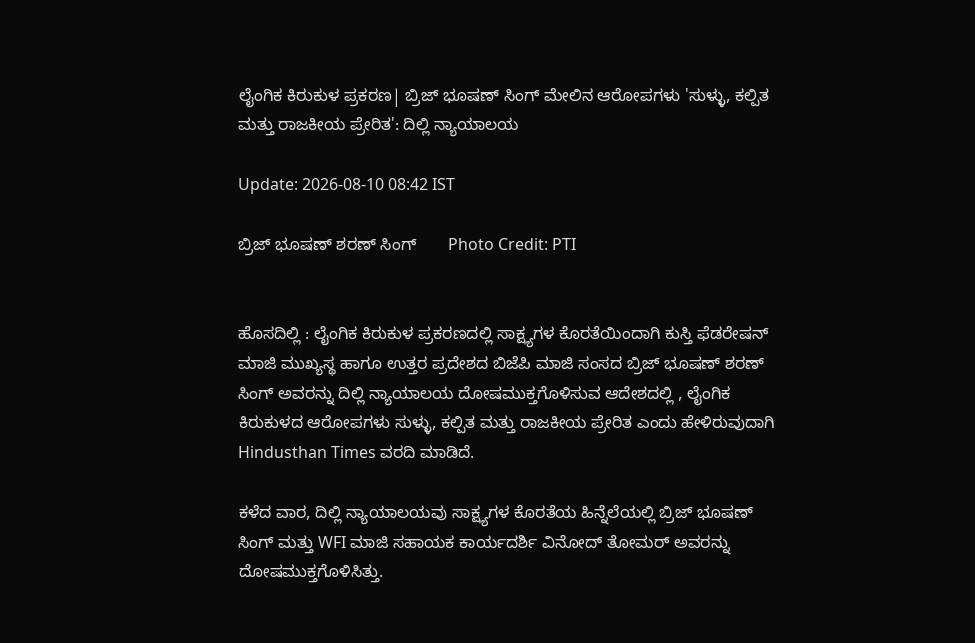ಲೈಂಗಿಕ ಕಿರುಕುಳ ಪ್ರಕರಣ| ಬ್ರಿಜ್ ಭೂಷಣ್ ಸಿಂಗ್ ಮೇಲಿನ ಆರೋಪಗಳು 'ಸುಳ್ಳು, ಕಲ್ಪಿತ ಮತ್ತು ರಾಜಕೀಯ ಪ್ರೇರಿತ': ದಿಲ್ಲಿ ನ್ಯಾಯಾಲಯ

Update: 2026-08-10 08:42 IST

ಬ್ರಿಜ್‌ ಭೂಷಣ್‌ ಶರಣ್‌ ಸಿಂಗ್‌       Photo Credit: PTI


ಹೊಸದಿಲ್ಲಿ : ಲೈಂಗಿಕ ಕಿರುಕುಳ ಪ್ರಕರಣದಲ್ಲಿ ಸಾಕ್ಷ್ಯಗಳ ಕೊರತೆಯಿಂದಾಗಿ ಕುಸ್ತಿ ಫೆಡರೇಷನ್ ಮಾಜಿ ಮುಖ್ಯಸ್ಥ ಹಾಗೂ ಉತ್ತರ ಪ್ರದೇಶದ ಬಿಜೆಪಿ ಮಾಜಿ ಸಂಸದ ಬ್ರಿಜ್ ಭೂಷಣ್ ಶರಣ್ ಸಿಂಗ್ ಅವರನ್ನು ದಿಲ್ಲಿ ನ್ಯಾಯಾಲಯ ದೋಷಮುಕ್ತಗೊಳಿಸುವ ಆದೇಶದಲ್ಲಿ , ಲೈಂಗಿಕ ಕಿರುಕುಳದ ಆರೋಪಗಳು ಸುಳ್ಳು, ಕಲ್ಪಿತ ಮತ್ತು ರಾಜಕೀಯ ಪ್ರೇರಿತ ಎಂದು ಹೇಳಿರುವುದಾಗಿ Hindusthan Times ವರದಿ ಮಾಡಿದೆ.

ಕಳೆದ ವಾರ, ದಿಲ್ಲಿ ನ್ಯಾಯಾಲಯವು ಸಾಕ್ಷ್ಯಗಳ ಕೊರತೆಯ ಹಿನ್ನೆಲೆಯಲ್ಲಿ ಬ್ರಿಜ್ ಭೂಷಣ್ ಸಿಂಗ್ ಮತ್ತು WFI ಮಾಜಿ ಸಹಾಯಕ ಕಾರ್ಯದರ್ಶಿ ವಿನೋದ್ ತೋಮರ್ ಅವರನ್ನು ದೋಷಮುಕ್ತಗೊಳಿಸಿತ್ತು.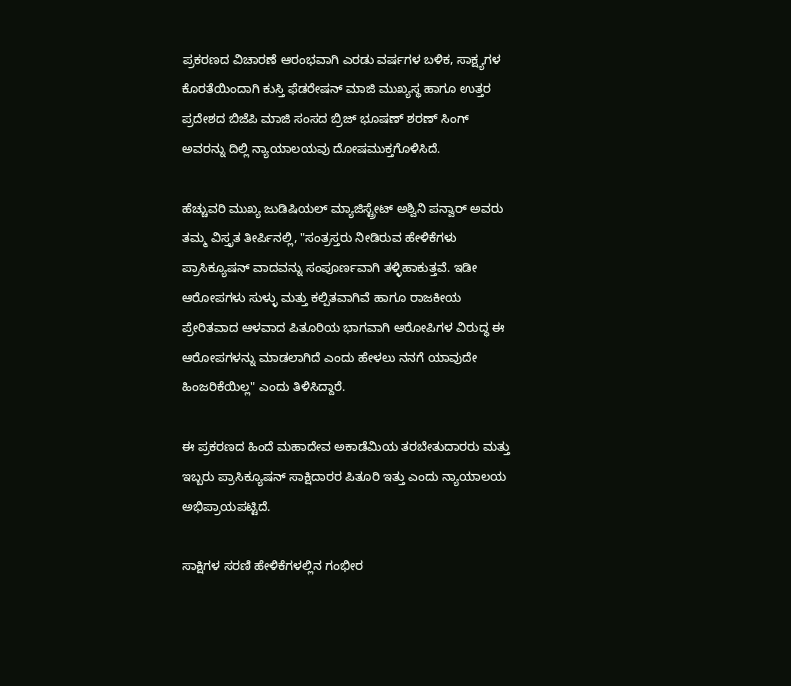ಪ್ರಕರಣದ ವಿಚಾರಣೆ ಆರಂಭವಾಗಿ ಎರಡು ವರ್ಷಗಳ ಬಳಿಕ, ಸಾಕ್ಷ್ಯಗಳ ಕೊರತೆಯಿಂದಾಗಿ ಕುಸ್ತಿ ಫೆಡರೇಷನ್ ಮಾಜಿ ಮುಖ್ಯಸ್ಥ ಹಾಗೂ ಉತ್ತರ ಪ್ರದೇಶದ ಬಿಜೆಪಿ ಮಾಜಿ ಸಂಸದ ಬ್ರಿಜ್ ಭೂಷಣ್ ಶರಣ್ ಸಿಂಗ್ ಅವರನ್ನು ದಿಲ್ಲಿ ನ್ಯಾಯಾಲಯವು ದೋಷಮುಕ್ತಗೊಳಿಸಿದೆ.

ಹೆಚ್ಚುವರಿ ಮುಖ್ಯ ಜುಡಿಷಿಯಲ್ ಮ್ಯಾಜಿಸ್ಟ್ರೇಟ್ ಅಶ್ವಿನಿ ಪನ್ವಾರ್ ಅವರು ತಮ್ಮ ವಿಸ್ತೃತ ತೀರ್ಪಿನಲ್ಲಿ, "ಸಂತ್ರಸ್ತರು ನೀಡಿರುವ ಹೇಳಿಕೆಗಳು ಪ್ರಾಸಿಕ್ಯೂಷನ್ ವಾದವನ್ನು ಸಂಪೂರ್ಣವಾಗಿ ತಳ್ಳಿಹಾಕುತ್ತವೆ. ಇಡೀ ಆರೋಪಗಳು ಸುಳ್ಳು ಮತ್ತು ಕಲ್ಪಿತವಾಗಿವೆ ಹಾಗೂ ರಾಜಕೀಯ ಪ್ರೇರಿತವಾದ ಆಳವಾದ ಪಿತೂರಿಯ ಭಾಗವಾಗಿ ಆರೋಪಿಗಳ ವಿರುದ್ಧ ಈ ಆರೋಪಗಳನ್ನು ಮಾಡಲಾಗಿದೆ ಎಂದು ಹೇಳಲು ನನಗೆ ಯಾವುದೇ ಹಿಂಜರಿಕೆಯಿಲ್ಲ" ಎಂದು ತಿಳಿಸಿದ್ದಾರೆ.

ಈ ಪ್ರಕರಣದ ಹಿಂದೆ ಮಹಾದೇವ ಅಕಾಡೆಮಿಯ ತರಬೇತುದಾರರು ಮತ್ತು ಇಬ್ಬರು ಪ್ರಾಸಿಕ್ಯೂಷನ್ ಸಾಕ್ಷಿದಾರರ ಪಿತೂರಿ ಇತ್ತು ಎಂದು ನ್ಯಾಯಾಲಯ ಅಭಿಪ್ರಾಯಪಟ್ಟಿದೆ.

ಸಾಕ್ಷಿಗಳ ಸರಣಿ ಹೇಳಿಕೆಗಳಲ್ಲಿನ ಗಂಭೀರ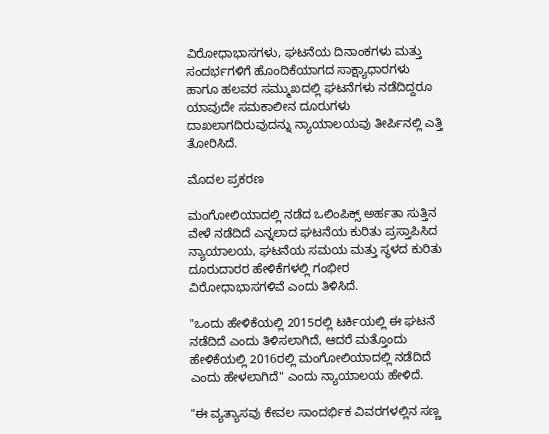ವಿರೋಧಾಭಾಸಗಳು, ಘಟನೆಯ ದಿನಾಂಕಗಳು ಮತ್ತು ಸಂದರ್ಭಗಳಿಗೆ ಹೊಂದಿಕೆಯಾಗದ ಸಾಕ್ಷ್ಯಾಧಾರಗಳು ಹಾಗೂ ಹಲವರ ಸಮ್ಮುಖದಲ್ಲಿ ಘಟನೆಗಳು ನಡೆದಿದ್ದರೂ ಯಾವುದೇ ಸಮಕಾಲೀನ ದೂರುಗಳು ದಾಖಲಾಗದಿರುವುದನ್ನು ನ್ಯಾಯಾಲಯವು ತೀರ್ಪಿನಲ್ಲಿ ಎತ್ತಿ ತೋರಿಸಿದೆ.

ಮೊದಲ ಪ್ರಕರಣ

ಮಂಗೋಲಿಯಾದಲ್ಲಿ ನಡೆದ ಒಲಿಂಪಿಕ್ಸ್ ಅರ್ಹತಾ ಸುತ್ತಿನ ವೇಳೆ ನಡೆದಿದೆ ಎನ್ನಲಾದ ಘಟನೆಯ ಕುರಿತು ಪ್ರಸ್ತಾಪಿಸಿದ ನ್ಯಾಯಾಲಯ, ಘಟನೆಯ ಸಮಯ ಮತ್ತು ಸ್ಥಳದ ಕುರಿತು ದೂರುದಾರರ ಹೇಳಿಕೆಗಳಲ್ಲಿ ಗಂಭೀರ ವಿರೋಧಾಭಾಸಗಳಿವೆ ಎಂದು ತಿಳಿಸಿದೆ.

"ಒಂದು ಹೇಳಿಕೆಯಲ್ಲಿ 2015ರಲ್ಲಿ ಟರ್ಕಿಯಲ್ಲಿ ಈ ಘಟನೆ ನಡೆದಿದೆ ಎಂದು ತಿಳಿಸಲಾಗಿದೆ, ಆದರೆ ಮತ್ತೊಂದು ಹೇಳಿಕೆಯಲ್ಲಿ 2016ರಲ್ಲಿ ಮಂಗೋಲಿಯಾದಲ್ಲಿ ನಡೆದಿದೆ ಎಂದು ಹೇಳಲಾಗಿದೆ" ಎಂದು ನ್ಯಾಯಾಲಯ ಹೇಳಿದೆ.

"ಈ ವ್ಯತ್ಯಾಸವು ಕೇವಲ ಸಾಂದರ್ಭಿಕ ವಿವರಗಳಲ್ಲಿನ ಸಣ್ಣ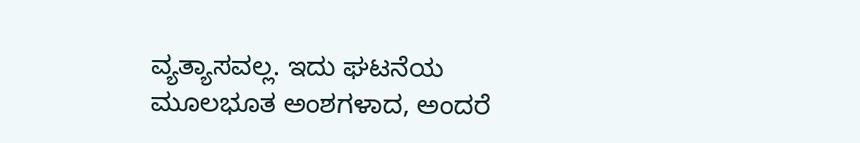ವ್ಯತ್ಯಾಸವಲ್ಲ. ಇದು ಘಟನೆಯ ಮೂಲಭೂತ ಅಂಶಗಳಾದ, ಅಂದರೆ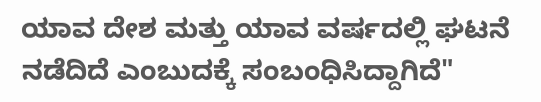ಯಾವ ದೇಶ ಮತ್ತು ಯಾವ ವರ್ಷದಲ್ಲಿ ಘಟನೆ ನಡೆದಿದೆ ಎಂಬುದಕ್ಕೆ ಸಂಬಂಧಿಸಿದ್ದಾಗಿದೆ"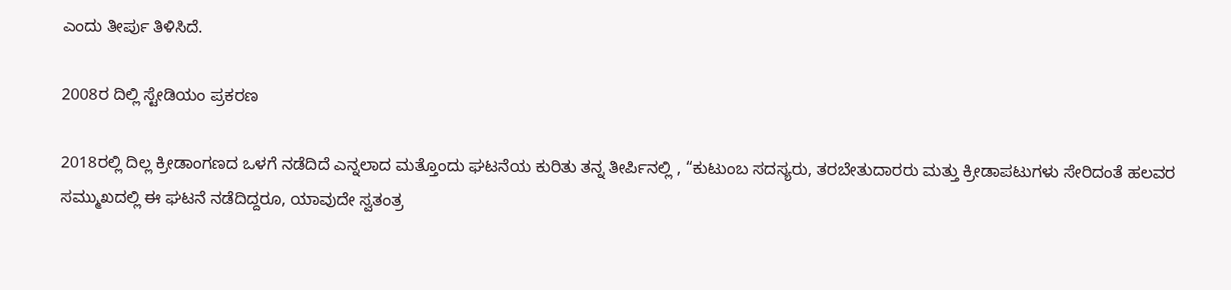ಎಂದು ತೀರ್ಪು ತಿಳಿಸಿದೆ.

2008ರ ದಿಲ್ಲಿ ಸ್ಟೇಡಿಯಂ ಪ್ರಕರಣ

2018ರಲ್ಲಿ ದಿಲ್ಲ ಕ್ರೀಡಾಂಗಣದ ಒಳಗೆ ನಡೆದಿದೆ ಎನ್ನಲಾದ ಮತ್ತೊಂದು ಘಟನೆಯ ಕುರಿತು ತನ್ನ ತೀರ್ಪಿನಲ್ಲಿ , “ಕುಟುಂಬ ಸದಸ್ಯರು, ತರಬೇತುದಾರರು ಮತ್ತು ಕ್ರೀಡಾಪಟುಗಳು ಸೇರಿದಂತೆ ಹಲವರ ಸಮ್ಮುಖದಲ್ಲಿ ಈ ಘಟನೆ ನಡೆದಿದ್ದರೂ, ಯಾವುದೇ ಸ್ವತಂತ್ರ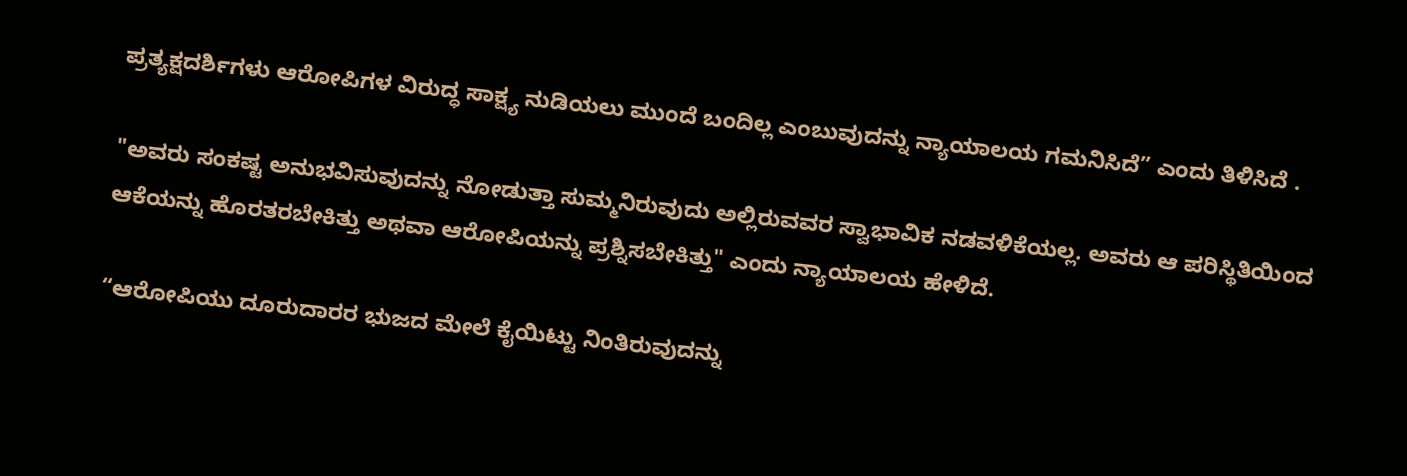ಪ್ರತ್ಯಕ್ಷದರ್ಶಿಗಳು ಆರೋಪಿಗಳ ವಿರುದ್ಧ ಸಾಕ್ಷ್ಯ ನುಡಿಯಲು ಮುಂದೆ ಬಂದಿಲ್ಲ ಎಂಬುವುದನ್ನು ನ್ಯಾಯಾಲಯ ಗಮನಿಸಿದೆ” ಎಂದು ತಿಳಿಸಿದೆ .

"ಅವರು ಸಂಕಷ್ಟ ಅನುಭವಿಸುವುದನ್ನು ನೋಡುತ್ತಾ ಸುಮ್ಮನಿರುವುದು ಅಲ್ಲಿರುವವರ ಸ್ವಾಭಾವಿಕ ನಡವಳಿಕೆಯಲ್ಲ. ಅವರು ಆ ಪರಿಸ್ಥಿತಿಯಿಂದ ಆಕೆಯನ್ನು ಹೊರತರಬೇಕಿತ್ತು ಅಥವಾ ಆರೋಪಿಯನ್ನು ಪ್ರಶ್ನಿಸಬೇಕಿತ್ತು" ಎಂದು ನ್ಯಾಯಾಲಯ ಹೇಳಿದೆ.

“ಆರೋಪಿಯು ದೂರುದಾರರ ಭುಜದ ಮೇಲೆ ಕೈಯಿಟ್ಟು ನಿಂತಿರುವುದನ್ನು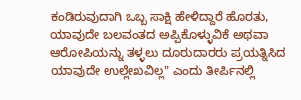ಕಂಡಿರುವುದಾಗಿ ಒಬ್ಬ ಸಾಕ್ಷಿ ಹೇಳಿದ್ದಾರೆ ಹೊರತು, ಯಾವುದೇ ಬಲವಂತದ ಅಪ್ಪಿಕೊಳ್ಳುವಿಕೆ ಅಥವಾ ಆರೋಪಿಯನ್ನು ತಳ್ಳಲು ದೂರುದಾರರು ಪ್ರಯತ್ನಿಸಿದ ಯಾವುದೇ ಉಲ್ಲೇಖವಿಲ್ಲ" ಎಂದು ತೀರ್ಪಿನಲ್ಲಿ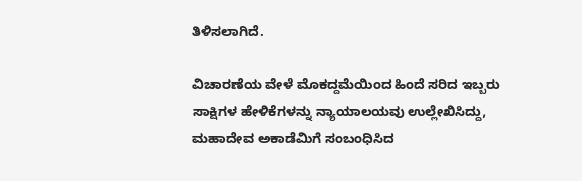ತಿಳಿಸಲಾಗಿದೆ.

ವಿಚಾರಣೆಯ ವೇಳೆ ಮೊಕದ್ದಮೆಯಿಂದ ಹಿಂದೆ ಸರಿದ ಇಬ್ಬರು ಸಾಕ್ಷಿಗಳ ಹೇಳಿಕೆಗಳನ್ನು ನ್ಯಾಯಾಲಯವು ಉಲ್ಲೇಖಿಸಿದ್ದು, ಮಹಾದೇವ ಅಕಾಡೆಮಿಗೆ ಸಂಬಂಧಿಸಿದ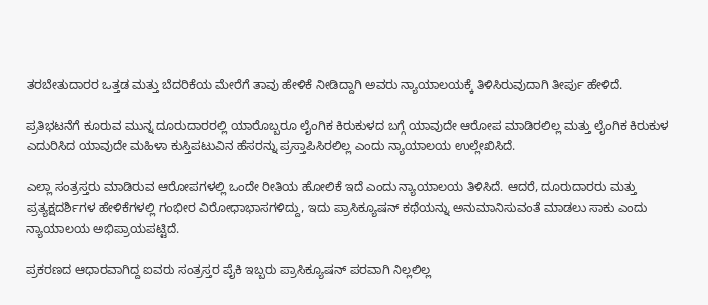ತರಬೇತುದಾರರ ಒತ್ತಡ ಮತ್ತು ಬೆದರಿಕೆಯ ಮೇರೆಗೆ ತಾವು ಹೇಳಿಕೆ ನೀಡಿದ್ದಾಗಿ ಅವರು ನ್ಯಾಯಾಲಯಕ್ಕೆ ತಿಳಿಸಿರುವುದಾಗಿ ತೀರ್ಪು ಹೇಳಿದೆ.

ಪ್ರತಿಭಟನೆಗೆ ಕೂರುವ ಮುನ್ನ ದೂರುದಾರರಲ್ಲಿ ಯಾರೊಬ್ಬರೂ ಲೈಂಗಿಕ ಕಿರುಕುಳದ ಬಗ್ಗೆ ಯಾವುದೇ ಆರೋಪ ಮಾಡಿರಲಿಲ್ಲ ಮತ್ತು ಲೈಂಗಿಕ ಕಿರುಕುಳ ಎದುರಿಸಿದ ಯಾವುದೇ ಮಹಿಳಾ ಕುಸ್ತಿಪಟುವಿನ ಹೆಸರನ್ನು ಪ್ರಸ್ತಾಪಿಸಿರಲಿಲ್ಲ ಎಂದು ನ್ಯಾಯಾಲಯ ಉಲ್ಲೇಖಿಸಿದೆ.

ಎಲ್ಲಾ ಸಂತ್ರಸ್ತರು ಮಾಡಿರುವ ಆರೋಪಗಳಲ್ಲಿ ಒಂದೇ ರೀತಿಯ ಹೋಲಿಕೆ ಇದೆ ಎಂದು ನ್ಯಾಯಾಲಯ ತಿಳಿಸಿದೆ. ಆದರೆ, ದೂರುದಾರರು ಮತ್ತು ಪ್ರತ್ಯಕ್ಷದರ್ಶಿಗಳ ಹೇಳಿಕೆಗಳಲ್ಲಿ ಗಂಭೀರ ವಿರೋಧಾಭಾಸಗಳಿದ್ದು, ಇದು ಪ್ರಾಸಿಕ್ಯೂಷನ್ ಕಥೆಯನ್ನು ಅನುಮಾನಿಸುವಂತೆ ಮಾಡಲು ಸಾಕು ಎಂದು ನ್ಯಾಯಾಲಯ ಅಭಿಪ್ರಾಯಪಟ್ಟಿದೆ.

ಪ್ರಕರಣದ ಆಧಾರವಾಗಿದ್ದ ಐವರು ಸಂತ್ರಸ್ತರ ಪೈಕಿ ಇಬ್ಬರು ಪ್ರಾಸಿಕ್ಯೂಷನ್ ಪರವಾಗಿ ನಿಲ್ಲಲಿಲ್ಲ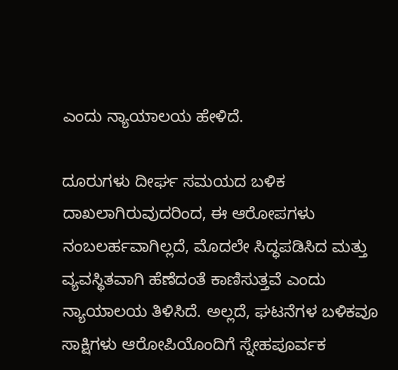ಎಂದು ನ್ಯಾಯಾಲಯ ಹೇಳಿದೆ.

ದೂರುಗಳು ದೀರ್ಘ ಸಮಯದ ಬಳಿಕ ದಾಖಲಾಗಿರುವುದರಿಂದ, ಈ ಆರೋಪಗಳು ನಂಬಲರ್ಹವಾಗಿಲ್ಲದೆ, ಮೊದಲೇ ಸಿದ್ಧಪಡಿಸಿದ ಮತ್ತು ವ್ಯವಸ್ಥಿತವಾಗಿ ಹೆಣೆದಂತೆ ಕಾಣಿಸುತ್ತವೆ ಎಂದು ನ್ಯಾಯಾಲಯ ತಿಳಿಸಿದೆ. ಅಲ್ಲದೆ, ಘಟನೆಗಳ ಬಳಿಕವೂ ಸಾಕ್ಷಿಗಳು ಆರೋಪಿಯೊಂದಿಗೆ ಸ್ನೇಹಪೂರ್ವಕ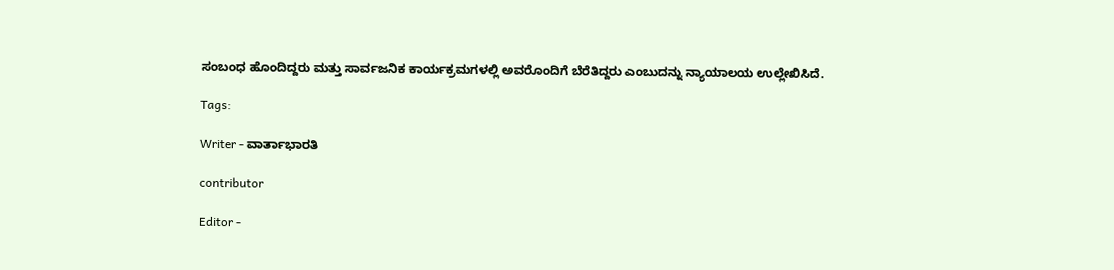ಸಂಬಂಧ ಹೊಂದಿದ್ದರು ಮತ್ತು ಸಾರ್ವಜನಿಕ ಕಾರ್ಯಕ್ರಮಗಳಲ್ಲಿ ಅವರೊಂದಿಗೆ ಬೆರೆತಿದ್ದರು ಎಂಬುದನ್ನು ನ್ಯಾಯಾಲಯ ಉಲ್ಲೇಖಿಸಿದೆ.

Tags:

Writer - ವಾರ್ತಾಭಾರತಿ

contributor

Editor -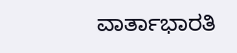ವಾರ್ತಾಭಾರತಿ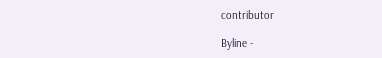contributor

Byline -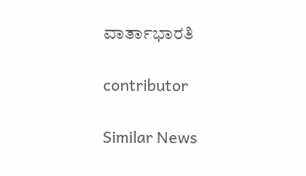ವಾರ್ತಾಭಾರತಿ

contributor

Similar News